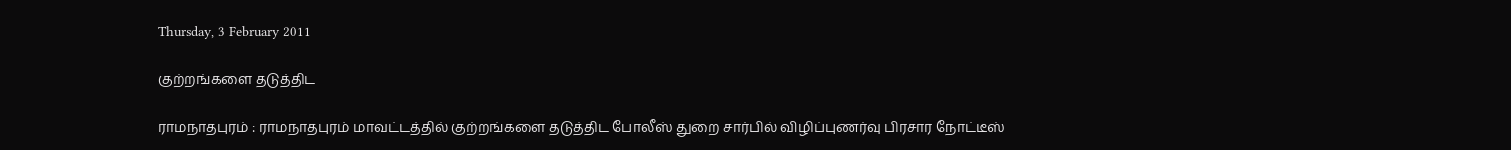Thursday, 3 February 2011

குற்றங்களை தடுத்திட

ராமநாதபுரம் : ராமநாதபுரம் மாவட்டத்தில் குற்றங்களை தடுத்திட போலீஸ் துறை சார்பில் விழிப்புணர்வு பிரசார நோட்டீஸ்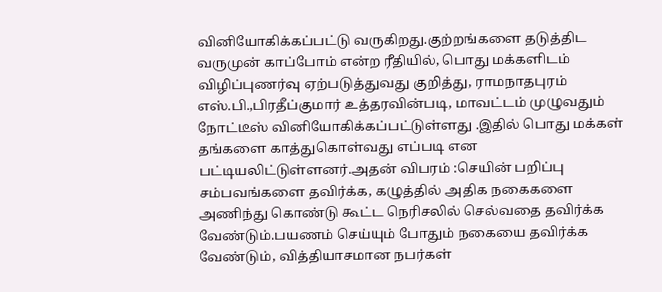வினியோகிக்கப்பட்டு வருகிறது.குற்றங்களை தடுத்திட வருமுன் காப்போம் என்ற ரீதியில், பொது மக்களிடம் விழிப்புணர்வு ஏற்படுத்துவது குறித்து, ராமநாதபுரம் எஸ்.பி.,பிரதீப்குமார் உத்தரவின்படி, மாவட்டம் முழுவதும் நோட்டீஸ் வினியோகிக்கப்பட்டுள்ளது .இதில் பொது மக்கள் தங்களை காத்துகொள்வது எப்படி என பட்டியலிட்டுள்ளனர்.அதன் விபரம் :செயின் பறிப்பு சம்பவங்களை தவிர்க்க, கழுத்தில் அதிக நகைகளை அணிந்து கொண்டு கூட்ட நெரிசலில் செல்வதை தவிர்க்க வேண்டும்.பயணம் செய்யும் போதும் நகையை தவிர்க்க வேண்டும், வித்தியாசமான நபர்கள்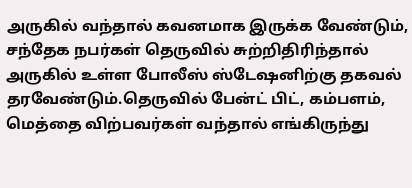அருகில் வந்தால் கவனமாக இருக்க வேண்டும், சந்தேக நபர்கள் தெருவில் சுற்றிதிரிந்தால் அருகில் உள்ள போலீஸ் ஸ்டேஷனிற்கு தகவல் தரவேண்டும்.தெருவில் பேன்ட் பிட், கம்பளம், மெத்தை விற்பவர்கள் வந்தால் எங்கிருந்து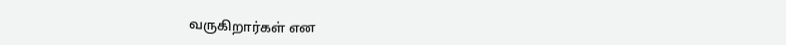வருகிறார்கள் என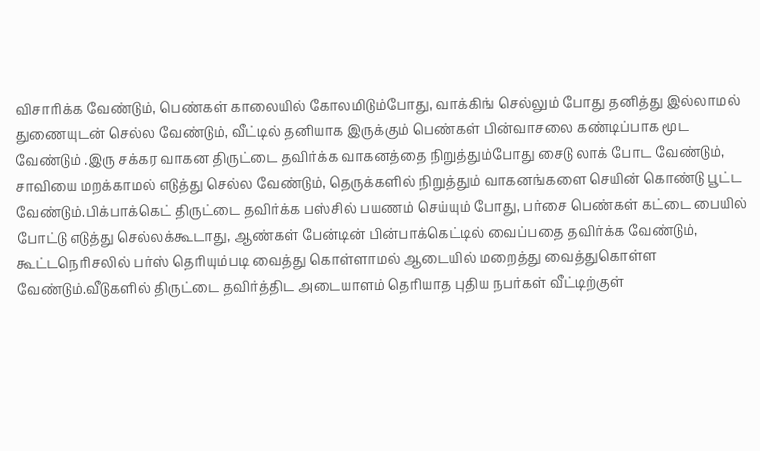விசாரிக்க வேண்டும், பெண்கள் காலையில் கோலமிடும்போது, வாக்கிங் செல்லும் போது தனித்து இல்லாமல் துணையுடன் செல்ல வேண்டும், வீட்டில் தனியாக இருக்கும் பெண்கள் பின்வாசலை கண்டிப்பாக மூட வேண்டும் .இரு சக்கர வாகன திருட்டை தவிர்க்க வாகனத்தை நிறுத்தும்போது சைடு லாக் போட வேண்டும், சாவியை மறக்காமல் எடுத்து செல்ல வேண்டும், தெருக்களில் நிறுத்தும் வாகனங்களை செயின் கொண்டு பூட்ட வேண்டும்.பிக்பாக்கெட் திருட்டை தவிர்க்க பஸ்சில் பயணம் செய்யும் போது, பர்சை பெண்கள் கட்டை பையில் போட்டு எடுத்து செல்லக்கூடாது, ஆண்கள் பேன்டின் பின்பாக்கெட்டில் வைப்பதை தவிர்க்க வேண்டும், கூட்டநெரிசலில் பர்ஸ் தெரியும்படி வைத்து கொள்ளாமல் ஆடையில் மறைத்து வைத்துகொள்ள வேண்டும்.வீடுகளில் திருட்டை தவிர்த்திட அடையாளம் தெரியாத புதிய நபர்கள் வீட்டிற்குள்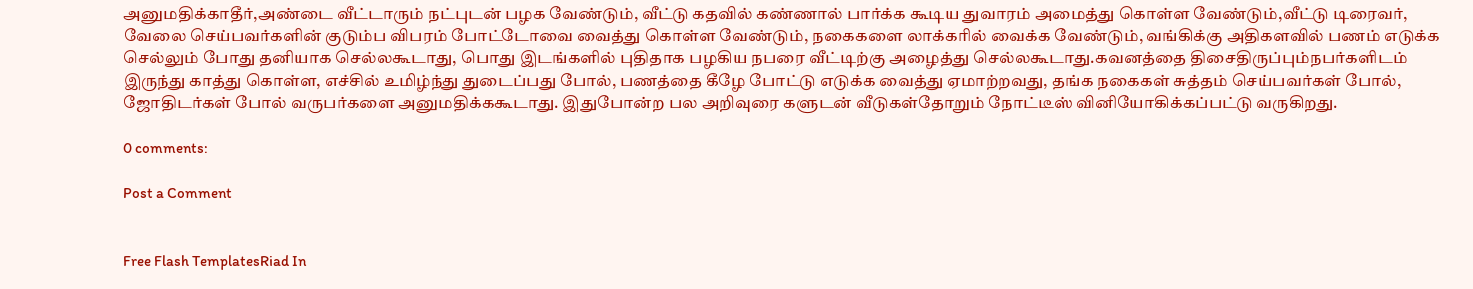அனுமதிக்காதீர்,அண்டை வீட்டாரும் நட்புடன் பழக வேண்டும், வீட்டு கதவில் கண்ணால் பார்க்க கூடிய துவாரம் அமைத்து கொள்ள வேண்டும்,வீட்டு டிரைவர், வேலை செய்பவர்களின் குடும்ப விபரம் போட்டோவை வைத்து கொள்ள வேண்டும், நகைகளை லாக்கரில் வைக்க வேண்டும், வங்கிக்கு அதிகளவில் பணம் எடுக்க செல்லும் போது தனியாக செல்லகூடாது, பொது இடங்களில் புதிதாக பழகிய நபரை வீட்டிற்கு அழைத்து செல்லகூடாது.கவனத்தை திசைதிருப்பும்நபர்களிடம் இருந்து காத்து கொள்ள, எச்சில் உமிழ்ந்து துடைப்பது போல், பணத்தை கீழே போட்டு எடுக்க வைத்து ஏமாற்றவது, தங்க நகைகள் சுத்தம் செய்பவர்கள் போல், ஜோதிடர்கள் போல் வருபர்களை அனுமதிக்ககூடாது. இதுபோன்ற பல அறிவுரை களுடன் வீடுகள்தோறும் நோட்டீஸ் வினியோகிக்கப்பட்டு வருகிறது.

0 comments:

Post a Comment


Free Flash TemplatesRiad In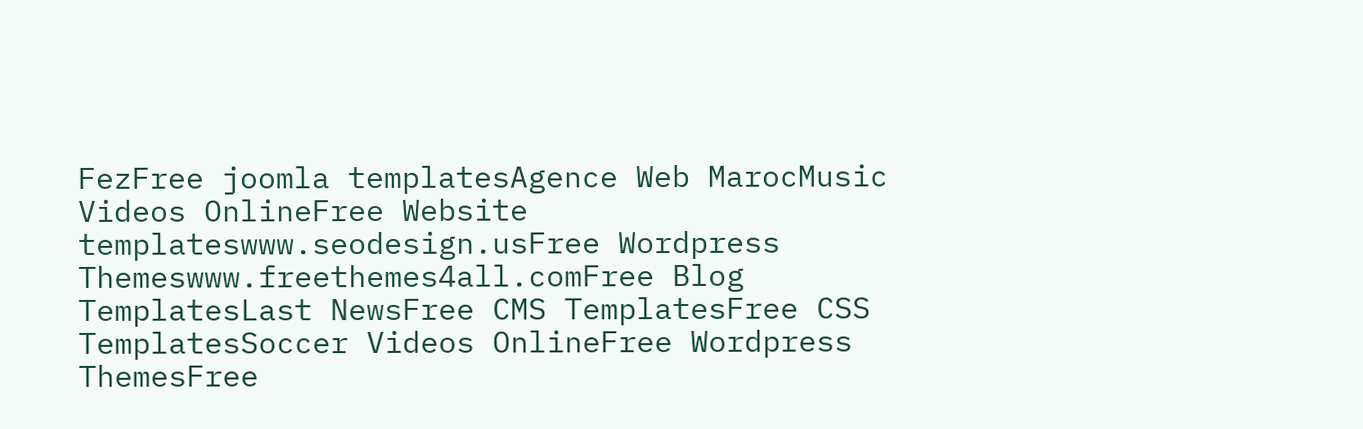FezFree joomla templatesAgence Web MarocMusic Videos OnlineFree Website templateswww.seodesign.usFree Wordpress Themeswww.freethemes4all.comFree Blog TemplatesLast NewsFree CMS TemplatesFree CSS TemplatesSoccer Videos OnlineFree Wordpress ThemesFree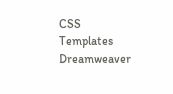CSS Templates Dreamweaver